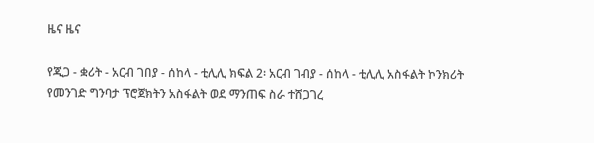ዜና ዜና

የጂጋ - ቋሪት - አርብ ገበያ - ሰከላ - ቲሊሊ ክፍል 2፡ አርብ ገብያ - ሰከላ - ቲሊሊ አስፋልት ኮንክሪት የመንገድ ግንባታ ፕሮጀክትን አስፋልት ወደ ማንጠፍ ስራ ተሸጋገረ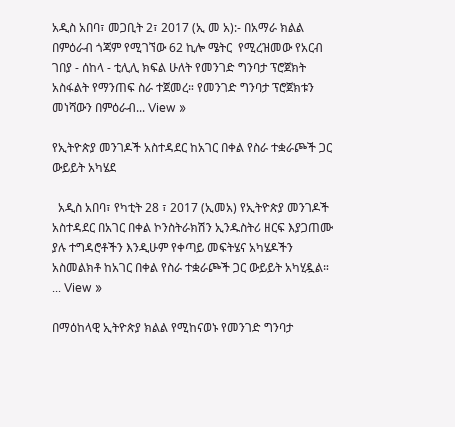አዲስ አበባ፣ መጋቢት 2፣ 2017 (ኢ መ አ):- በአማራ ክልል በምዕራብ ጎጃም የሚገኘው 62 ኪሎ ሜትር  የሚረዝመው የአርብ ገበያ - ሰከላ - ቲሊሊ ክፍል ሁለት የመንገድ ግንባታ ፕሮጀክት አስፋልት የማንጠፍ ስራ ተጀመረ። የመንገድ ግንባታ ፕሮጀክቱን መነሻውን በምዕራብ... View »

የኢትዮጵያ መንገዶች አስተዳደር ከአገር በቀል የስራ ተቋራጮች ጋር ውይይት አካሄደ

  አዲስ አበባ፣ የካቲት 28 ፣ 2017 (ኢመአ) የኢትዮጵያ መንገዶች አስተዳደር በአገር በቀል ኮንስትራክሽን ኢንዱስትሪ ዘርፍ እያጋጠሙ ያሉ ተግዳሮቶችን እንዲሁም የቀጣይ መፍትሄና አካሄዶችን አስመልክቶ ከአገር በቀል የስራ ተቋራጮች ጋር ውይይት አካሂዷል። ... View »

በማዕከላዊ ኢትዮጵያ ክልል የሚከናወኑ የመንገድ ግንባታ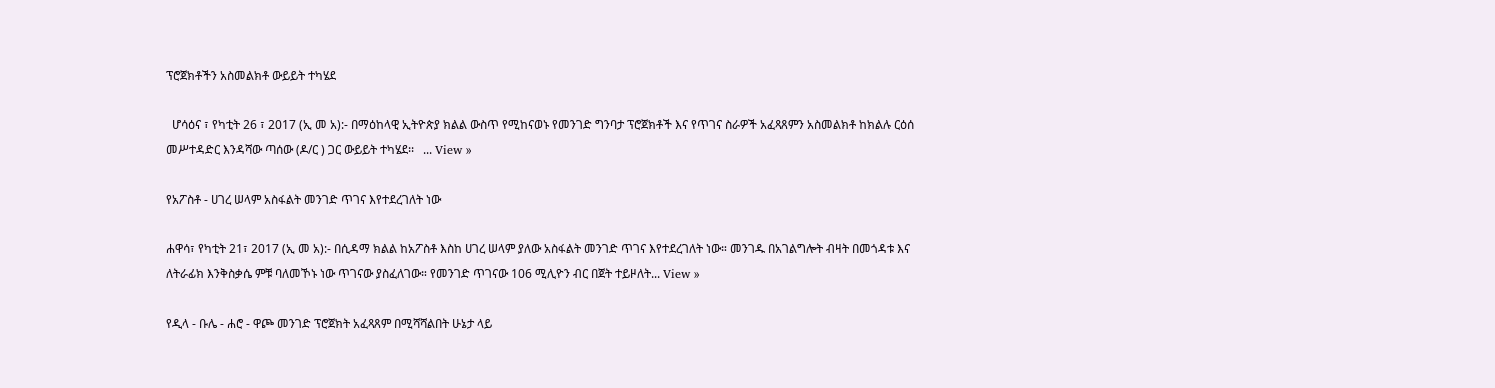ፕሮጀክቶችን አስመልክቶ ውይይት ተካሄደ

  ሆሳዕና ፣ የካቲት 26 ፣ 2017 (ኢ መ አ):- በማዕከላዊ ኢትዮጵያ ክልል ውስጥ የሚከናወኑ የመንገድ ግንባታ ፕሮጀክቶች እና የጥገና ስራዎች አፈጻጸምን አስመልክቶ ከክልሉ ርዕሰ መሥተዳድር እንዳሻው ጣሰው (ዶ/ር ) ጋር ውይይት ተካሄደ፡፡   ... View »

የአፖስቶ - ሀገረ ሠላም አስፋልት መንገድ ጥገና እየተደረገለት ነው

ሐዋሳ፣ የካቲት 21፣ 2017 (ኢ መ አ):- በሲዳማ ክልል ከአፖስቶ እስከ ሀገረ ሠላም ያለው አስፋልት መንገድ ጥገና እየተደረገለት ነው። መንገዱ በአገልግሎት ብዛት በመጎዳቱ እና ለትራፊክ እንቅስቃሴ ምቹ ባለመኾኑ ነው ጥገናው ያስፈለገው። የመንገድ ጥገናው 106 ሚሊዮን ብር በጀት ተይዞለት... View »

የዲላ - ቡሌ - ሐሮ - ዋጮ መንገድ ፕሮጀክት አፈጻጸም በሚሻሻልበት ሁኔታ ላይ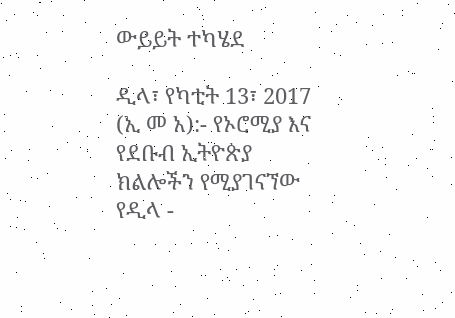ውይይት ተካሄደ

ዲላ፣ የካቲት 13፣ 2017 (ኢ መ አ):- የኦሮሚያ እና የደቡብ ኢትዮጵያ ክልሎችን የሚያገናኘው የዲላ -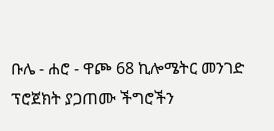ቡሌ - ሐሮ - ዋጮ 68 ኪሎሜትር መንገድ ፕሮጀክት ያጋጠሙ ችግሮችን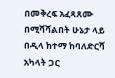በመቅረፍ አፈጻጸሙ በሚሻሻልበት ሁኔታ ላይ በዲላ ከተማ ከባለድርሻ አካላት ጋር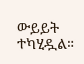ውይይት ተካሂዷል።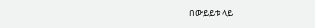በውይይቱ ላይ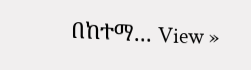በከተማ... View »